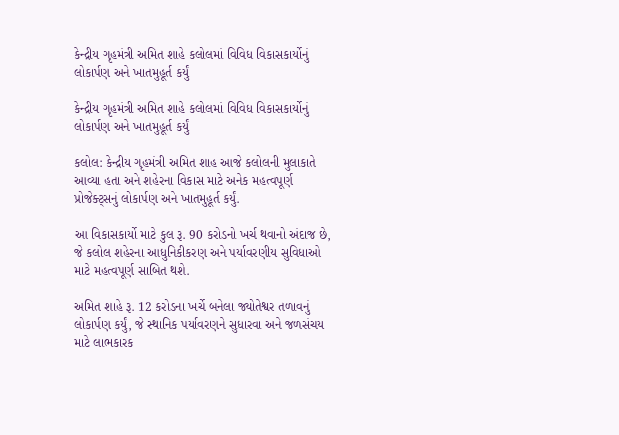કેન્દ્રીય ગૃહમંત્રી અમિત શાહે કલોલમાં વિવિધ વિકાસકાર્યોનું લોકાર્પણ અને ખાતમુહૂર્ત કર્યું

કેન્દ્રીય ગૃહમંત્રી અમિત શાહે કલોલમાં વિવિધ વિકાસકાર્યોનું લોકાર્પણ અને ખાતમુહૂર્ત કર્યું

કલોલ: કેન્દ્રીય ગૃહમંત્રી અમિત શાહ આજે કલોલની મુલાકાતે આવ્યા હતા અને શહેરના વિકાસ માટે અનેક મહત્વપૂર્ણ પ્રોજેક્ટ્સનું લોકાર્પણ અને ખાતમુહૂર્ત કર્યું.

આ વિકાસકાર્યો માટે કુલ રૂ. 90 કરોડનો ખર્ચ થવાનો અંદાજ છે, જે કલોલ શહેરના આધુનિકીકરણ અને પર્યાવરણીય સુવિધાઓ માટે મહત્વપૂર્ણ સાબિત થશે.

અમિત શાહે રૂ. 12 કરોડના ખર્ચે બનેલા જ્યોતેશ્વર તળાવનું લોકાર્પણ કર્યું, જે સ્થાનિક પર્યાવરણને સુધારવા અને જળસંચય માટે લાભકારક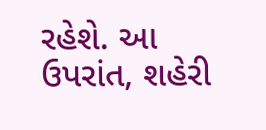રહેશે. આ ઉપરાંત, શહેરી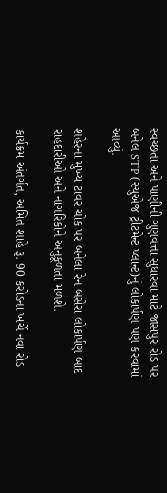સ્વચ્છતા અને પાણીની ગુણવત્તા સુધારવા માટે જાસપુર રોડ પર બનેલ STP (સ્યુએજ ટ્રીટમેન્ટ પ્લાન્ટ)નું લોકાર્પણ પણ કરવામાં આવ્યું.

શહેરના મુખ્ય ટાવર ચોક પર બનેલા રેન બસેરા લોકાર્પણ બાદ રાહદારીઓ અને નાગરિકોને અનુકૂળતા મળશે.

કાર્યક્રમ અંતર્ગત, અમિત શાહે રૂ. 90 કરોડના ખર્ચે નવા રોડ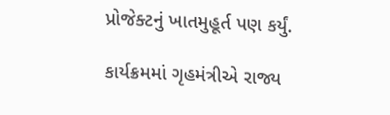પ્રોજેક્ટનું ખાતમુહૂર્ત પણ કર્યું.

કાર્યક્રમમાં ગૃહમંત્રીએ રાજ્ય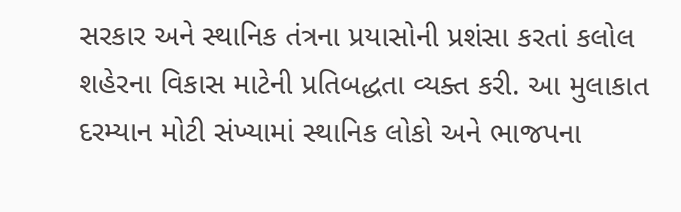સરકાર અને સ્થાનિક તંત્રના પ્રયાસોની પ્રશંસા કરતાં કલોલ શહેરના વિકાસ માટેની પ્રતિબદ્ધતા વ્યક્ત કરી. આ મુલાકાત દરમ્યાન મોટી સંખ્યામાં સ્થાનિક લોકો અને ભાજપના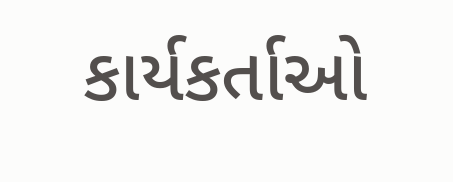કાર્યકર્તાઓ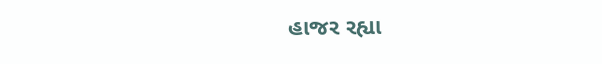હાજર રહ્યા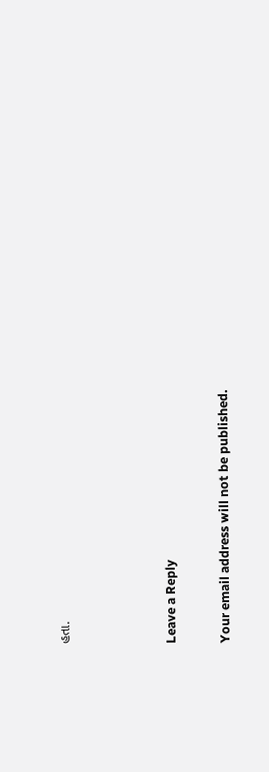હતા.



Leave a Reply

Your email address will not be published.